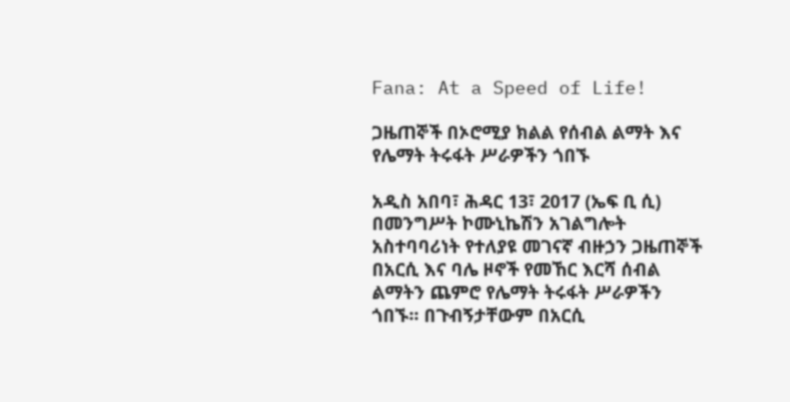Fana: At a Speed of Life!

ጋዜጠኞች በኦሮሚያ ክልል የሰብል ልማት እና የሌማት ትሩፋት ሥራዎችን ጎበኙ

አዲስ አበባ፣ ሕዳር 13፣ 2017 (ኤፍ ቢ ሲ) በመንግሥት ኮሙኒኬሽን አገልግሎት አስተባባሪነት የተለያዩ መገናኛ ብዙኃን ጋዜጠኞች በአርሲ እና ባሌ ዞኖች የመኸር እርሻ ሰብል ልማትን ጨምሮ የሌማት ትሩፋት ሥራዎችን ጎበኙ፡፡ በጉብኝታቸውም በአርሲ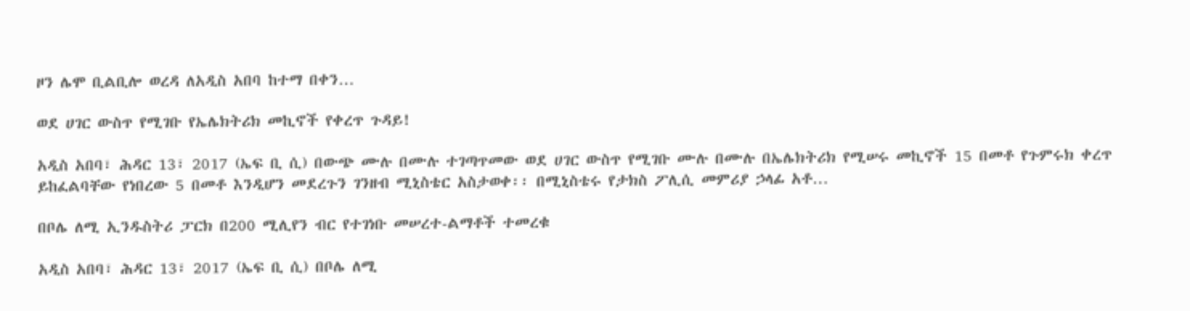ዞን ሌሞ ቢልቢሎ ወረዳ ለአዲስ አበባ ከተማ በቀን…

ወደ ሀገር ውስጥ የሚገቡ የኤሌክትሪክ መኪኖች የቀረጥ ጉዳይ!

አዲስ አበባ፣ ሕዳር 13፣ 2017 (ኤፍ ቢ ሲ) በውጭ ሙሉ በሙሉ ተገጣጥመው ወደ ሀገር ውስጥ የሚገቡ ሙሉ በሙሉ በኤሌክትሪክ የሚሠሩ መኪኖች 15 በመቶ የጉምሩክ ቀረጥ ይከፈልባቸው የነበረው 5 በመቶ እንዲሆን መደረጉን ገንዘብ ሚኒስቴር አስታወቀ፡፡ በሚኒስቴሩ የታክስ ፖሊሲ መምሪያ ኃላፊ አቶ…

በቦሌ ለሚ ኢንዱስትሪ ፓርክ በ200 ሚሊየን ብር የተገነቡ መሠረተ-ልማቶች ተመረቁ

አዲስ አበባ፣ ሕዳር 13፣ 2017 (ኤፍ ቢ ሲ) በቦሌ ለሚ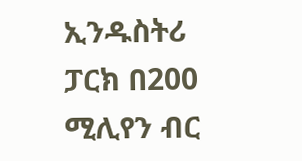ኢንዱስትሪ ፓርክ በ200 ሚሊየን ብር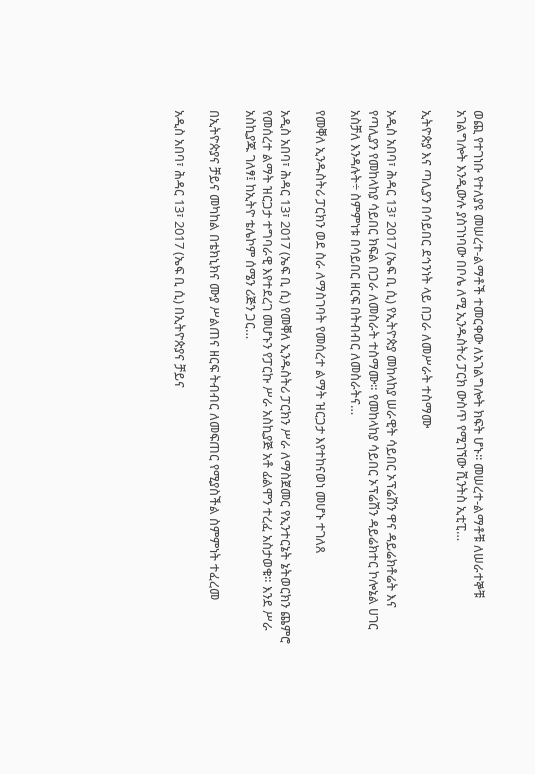ወጪ የተገነቡ የተለያዩ መሠረተ-ልማቶች ተመርቀው ለአገልግሎት ክፍት ሆኑ፡፡ መሠረተ-ልማቶቹ ለሠራተኞቹ አገልግሎት እንዲውሉ ያስገነባው በቦሌ ለሚ ኢንዱስትሪ ፓርክ ውስጥ የሚገኘው ሺንትስ ኢቲፒ…

ኢትዮጵያ እና ጣሊያን በሳይበር ደኅንነት ላይ በጋራ ለመሥራት ተስማሙ

አዲስ አበባ፣ ሕዳር 13፣ 2017 (ኤፍ ቢ ሲ) የኢትዮጵያ መከላከያ ሠራዊት ሳይበር ኦፕሬሽን ዋና ዳይሬክቶሬት እና የጣሊያን የመከላከያ ሳይበር ክፍል በጋራ ለመስራት ተስማሙ። የመከላከያ ሳይበር ኦፕሬሽን ዳይሬክተር ኮሎኔል ሀገር አስቻለ እንዳሉት÷ ስምምነቱ በሳይበር ዘርፍ በትብብር ለመስራትና…

የመቐለ ኢንዱስትሪ ፓርክን ወደ ስራ ለማስገባት የመሰረተ ልማት ዝርጋታ እየተከናወነ መሆኑ ተገለጸ

አዲስ አበባ፣ ሕዳር 13፣ 2017 (ኤፍ ቢ ሲ) የመቐለ ኢንዱስትሪ ፓርክን ሥራ ለማስጀመር የኢንተርኔት ኔትወርክን ጨምሮ የመሰረተ ልማት ዝርጋታ ተግባራዊ እየተደረገ መሆኑን የፓርኩ ሥራ አስኪያጅ አቶ ፊልሞን ተረፈ አስታወቁ። እንደ ሥራ አስኪያጁ ገለፃ፤ ከኢትዮ ቴሌኮም ሰሜን ሪጅን ጋር…

በኢትዮጵያና ቻይና መካከል በቴክኒክና ሙያ ሥልጠና ዘርፍ ትብብር ለመፍጠር የሚያስችል ስምምነት ተፈረመ

አዲስ አበባ፣ ሕዳር 13፣ 2017 (ኤፍ ቢ ሲ) በኢትዮጵያና ቻይና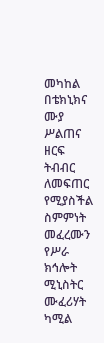መካከል በቴክኒክና ሙያ ሥልጠና ዘርፍ ትብብር ለመፍጠር የሚያስችል ስምምነት መፈረሙን የሥራ ክኅሎት ሚኒስትር ሙፈሪሃት ካሚል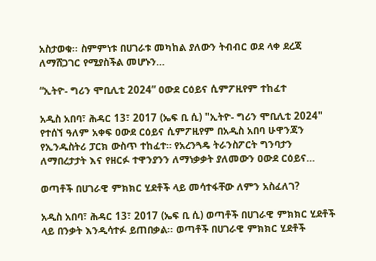አስታወቁ፡፡ ስምምነቱ በሀገራቱ መካከል ያለውን ትብብር ወደ ላቀ ደረጃ ለማሸጋገር የሚያስችል መሆኑን…

“ኢትዮ- ግሪን ሞቢሊቲ 2024” ዐውደ ርዕይና ሲምፖዚየም ተከፈተ

አዲስ አበባ፣ ሕዳር 13፣ 2017 (ኤፍ ቢ ሲ) "ኢትዮ- ግሪን ሞቢሊቲ 2024" የተሰኘ ዓለም አቀፍ ዐውደ ርዕይና ሲምፖዚየም በአዲስ አበባ ሁዋንጃን የኢንዱስትሪ ፓርክ ውስጥ ተከፈተ። የአረንጓዴ ትራንስፖርት ግንባታን ለማበረታታት እና የዘርፉ ተዋንያንን ለማነቃቃት ያለመውን ዐውደ ርዕይና…

ወጣቶች በሀገራዊ ምክክር ሂደቶች ላይ መሳተፋቸው ለምን አስፈለገ?

አዲስ አበባ፣ ሕዳር 13፣ 2017 (ኤፍ ቢ ሲ) ወጣቶች በሀገራዊ ምክክር ሂደቶች ላይ በንቃት እንዲሳተፉ ይጠበቃል፡፡ ወጣቶች በሀገራዊ ምክክር ሂደቶች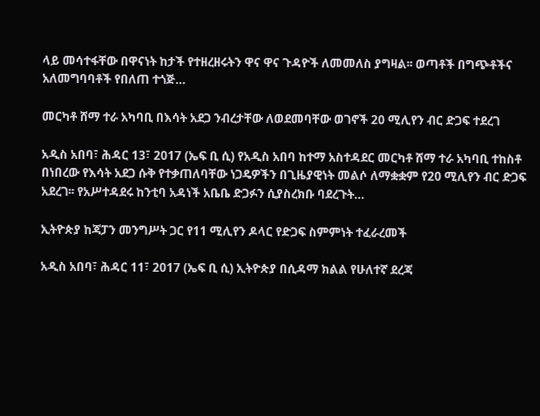ላይ መሳተፋቸው በዋናነት ከታች የተዘረዘሩትን ዋና ዋና ጉዳዮች ለመመለስ ያግዛል፡፡ ወጣቶች በግጭቶችና አለመግባባቶች የበለጠ ተጎጅ…

መርካቶ ሸማ ተራ አካባቢ በእሳት አደጋ ንብረታቸው ለወደመባቸው ወገኖች 20 ሚሊየን ብር ድጋፍ ተደረገ

አዲስ አበባ፣ ሕዳር 13፣ 2017 (ኤፍ ቢ ሲ) የአዲስ አበባ ከተማ አስተዳደር መርካቶ ሸማ ተራ አካባቢ ተከስቶ በነበረው የእሳት አደጋ ሱቅ የተቃጠለባቸው ነጋዴዎችን በጊዜያዊነት መልሶ ለማቋቋም የ20 ሚሊየን ብር ድጋፍ አደረገ፡፡ የአሥተዳደሩ ከንቲባ አዳነች አቤቤ ድጋፉን ሲያስረክቡ ባደረጉት…

ኢትዮጵያ ከጃፓን መንግሥት ጋር የ11 ሚሊየን ዶላር የድጋፍ ስምምነት ተፈራረመች

አዲስ አበባ፣ ሕዳር 11፣ 2017 (ኤፍ ቢ ሲ) ኢትዮጵያ በሲዳማ ክልል የሁለተኛ ደረጃ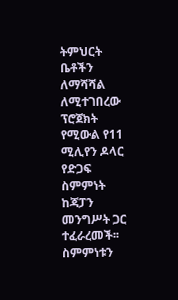ትምህርት ቤቶችን ለማሻሻል ለሚተገበረው ፕሮጀክት የሚውል የ11 ሚሊየን ዶላር የድጋፍ ስምምነት ከጃፓን መንግሥት ጋር ተፈራረመች፡፡ ስምምነቱን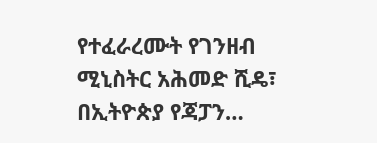የተፈራረሙት የገንዘብ ሚኒስትር አሕመድ ሺዴ፣ በኢትዮጵያ የጃፓን…